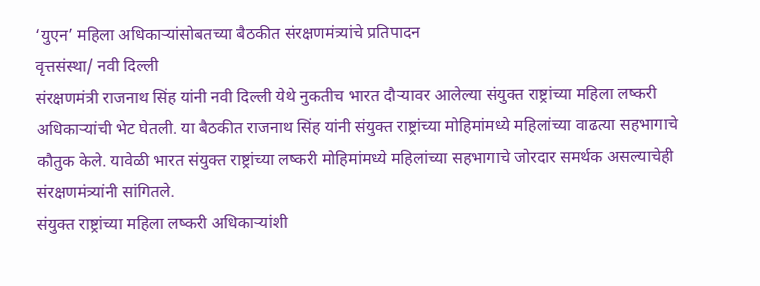‘युएन’ महिला अधिकाऱ्यांसोबतच्या बैठकीत संरक्षणमंत्र्यांचे प्रतिपादन
वृत्तसंस्था/ नवी दिल्ली
संरक्षणमंत्री राजनाथ सिंह यांनी नवी दिल्ली येथे नुकतीच भारत दौऱ्यावर आलेल्या संयुक्त राष्ट्रांच्या महिला लष्करी अधिकाऱ्यांची भेट घेतली. या बैठकीत राजनाथ सिंह यांनी संयुक्त राष्ट्रांच्या मोहिमांमध्ये महिलांच्या वाढत्या सहभागाचे कौतुक केले. यावेळी भारत संयुक्त राष्ट्रांच्या लष्करी मोहिमांमध्ये महिलांच्या सहभागाचे जोरदार समर्थक असल्याचेही संरक्षणमंत्र्यांनी सांगितले.
संयुक्त राष्ट्रांच्या महिला लष्करी अधिकाऱ्यांशी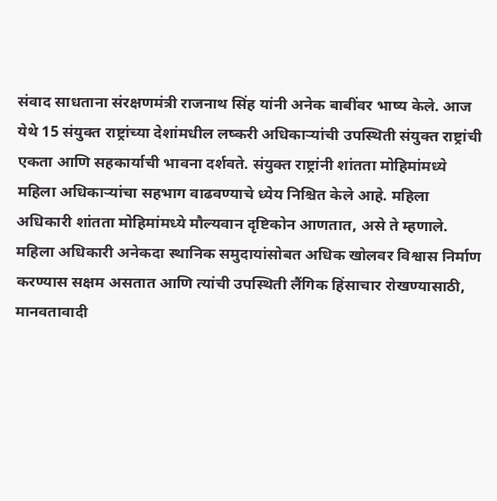संवाद साधताना संरक्षणमंत्री राजनाथ सिंह यांनी अनेक बाबींवर भाष्य केले. आज येथे 15 संयुक्त राष्ट्रांच्या देशांमधील लष्करी अधिकाऱ्यांची उपस्थिती संयुक्त राष्ट्रांची एकता आणि सहकार्याची भावना दर्शवते. संयुक्त राष्ट्रांनी शांतता मोहिमांमध्ये महिला अधिकाऱ्यांचा सहभाग वाढवण्याचे ध्येय निश्चित केले आहे. महिला अधिकारी शांतता मोहिमांमध्ये मौल्यवान दृष्टिकोन आणतात, असे ते म्हणाले. महिला अधिकारी अनेकदा स्थानिक समुदायांसोबत अधिक खोलवर विश्वास निर्माण करण्यास सक्षम असतात आणि त्यांची उपस्थिती लैंगिक हिंसाचार रोखण्यासाठी, मानवतावादी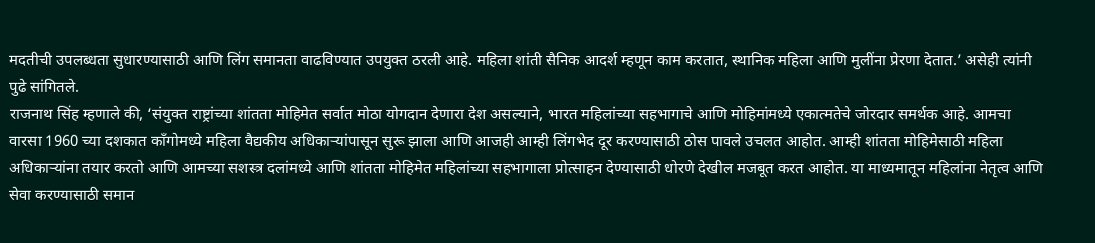मदतीची उपलब्धता सुधारण्यासाठी आणि लिंग समानता वाढविण्यात उपयुक्त ठरली आहे. महिला शांती सैनिक आदर्श म्हणून काम करतात, स्थानिक महिला आणि मुलींना प्रेरणा देतात.’ असेही त्यांनी पुढे सांगितले.
राजनाथ सिंह म्हणाले की, ‘संयुक्त राष्ट्रांच्या शांतता मोहिमेत सर्वात मोठा योगदान देणारा देश असल्याने, भारत महिलांच्या सहभागाचे आणि मोहिमांमध्ये एकात्मतेचे जोरदार समर्थक आहे. आमचा वारसा 1960 च्या दशकात काँगोमध्ये महिला वैद्यकीय अधिकाऱ्यांपासून सुरू झाला आणि आजही आम्ही लिंगभेद दूर करण्यासाठी ठोस पावले उचलत आहोत. आम्ही शांतता मोहिमेसाठी महिला अधिकाऱ्यांना तयार करतो आणि आमच्या सशस्त्र दलांमध्ये आणि शांतता मोहिमेत महिलांच्या सहभागाला प्रोत्साहन देण्यासाठी धोरणे देखील मजबूत करत आहोत. या माध्यमातून महिलांना नेतृत्व आणि सेवा करण्यासाठी समान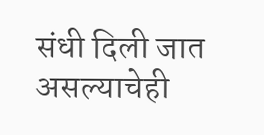संधी दिली जात असल्याचेही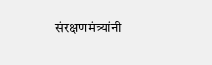संरक्षणमंत्र्यांनी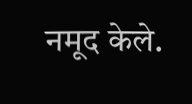नमूद केले.